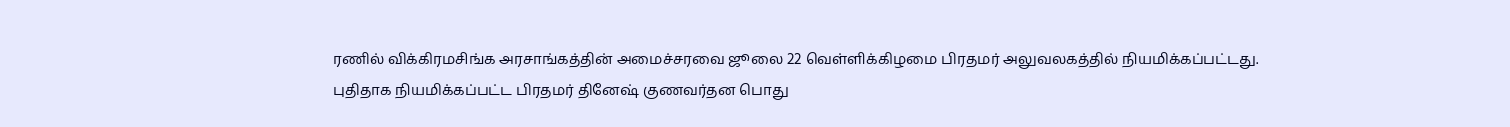ரணில் விக்கிரமசிங்க அரசாங்கத்தின் அமைச்சரவை ஜூலை 22 வெள்ளிக்கிழமை பிரதமர் அலுவலகத்தில் நியமிக்கப்பட்டது.
புதிதாக நியமிக்கப்பட்ட பிரதமர் தினேஷ் குணவர்தன பொது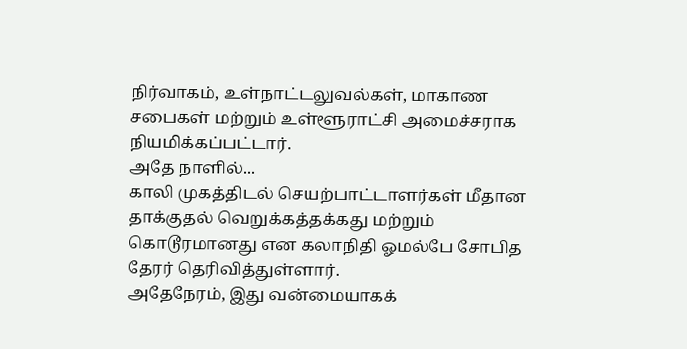நிர்வாகம், உள்நாட்டலுவல்கள், மாகாண சபைகள் மற்றும் உள்ளூராட்சி அமைச்சராக நியமிக்கப்பட்டார்.
அதே நாளில்...
காலி முகத்திடல் செயற்பாட்டாளர்கள் மீதான தாக்குதல் வெறுக்கத்தக்கது மற்றும் கொடூரமானது என கலாநிதி ஓமல்பே சோபித தேரர் தெரிவித்துள்ளார்.
அதேநேரம், இது வன்மையாகக்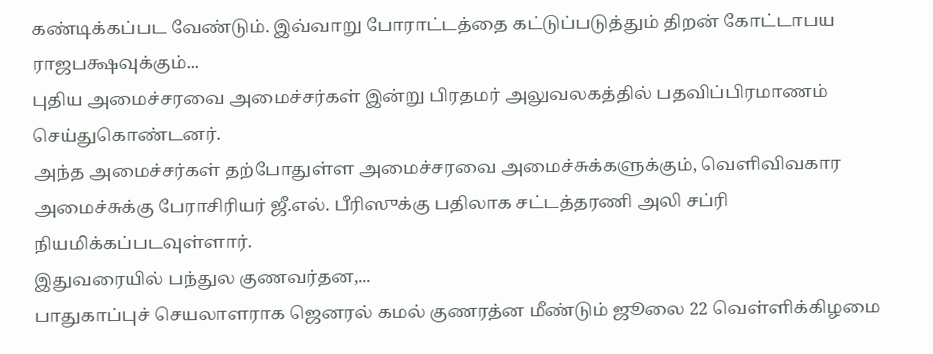கண்டிக்கப்பட வேண்டும். இவ்வாறு போராட்டத்தை கட்டுப்படுத்தும் திறன் கோட்டாபய ராஜபக்ஷவுக்கும்...
புதிய அமைச்சரவை அமைச்சர்கள் இன்று பிரதமர் அலுவலகத்தில் பதவிப்பிரமாணம் செய்துகொண்டனர்.
அந்த அமைச்சர்கள் தற்போதுள்ள அமைச்சரவை அமைச்சுக்களுக்கும், வெளிவிவகார அமைச்சுக்கு பேராசிரியர் ஜீ.எல். பீரிஸுக்கு பதிலாக சட்டத்தரணி அலி சப்ரி நியமிக்கப்படவுள்ளார்.
இதுவரையில் பந்துல குணவர்தன,...
பாதுகாப்புச் செயலாளராக ஜெனரல் கமல் குணரத்ன மீண்டும் ஜூலை 22 வெள்ளிக்கிழமை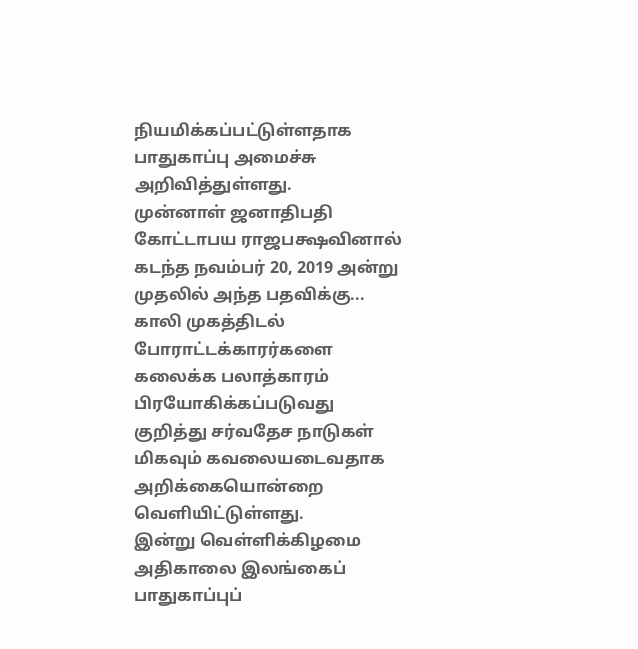நியமிக்கப்பட்டுள்ளதாக பாதுகாப்பு அமைச்சு அறிவித்துள்ளது.
முன்னாள் ஜனாதிபதி கோட்டாபய ராஜபக்ஷவினால் கடந்த நவம்பர் 20, 2019 அன்று முதலில் அந்த பதவிக்கு...
காலி முகத்திடல் போராட்டக்காரர்களை கலைக்க பலாத்காரம் பிரயோகிக்கப்படுவது குறித்து சர்வதேச நாடுகள் மிகவும் கவலையடைவதாக அறிக்கையொன்றை வெளியிட்டுள்ளது.
இன்று வெள்ளிக்கிழமை அதிகாலை இலங்கைப் பாதுகாப்புப்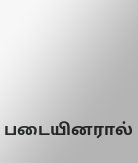படையினரால்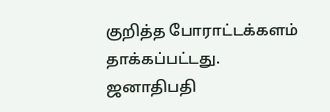குறித்த போராட்டக்களம் தாக்கப்பட்டது.
ஜனாதிபதி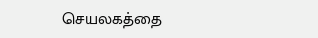செயலகத்தை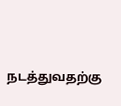நடத்துவதற்கு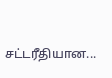சட்டரீதியான...